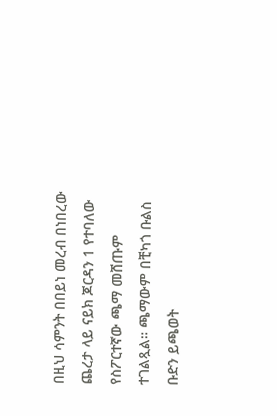በዚህ ሳምንት በበይነ መረብ በነበረው ጨረታ ላይ ናይክ ጆርዳን 1 የተባለው የስፖርተኛው ጫማ መሸጡም ተገልጿል። ጫማውም በቺካጎ ቡልስ ቡድን ይጫወት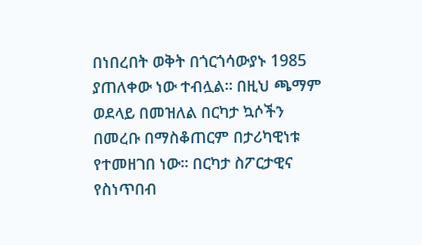በነበረበት ወቅት በጎርጎሳውያኑ 1985 ያጠለቀው ነው ተብሏል። በዚህ ጫማም ወደላይ በመዝለል በርካታ ኳሶችን በመረቡ በማስቆጠርም በታሪካዊነቱ የተመዘገበ ነው። በርካታ ስፖርታዊና የስነጥበብ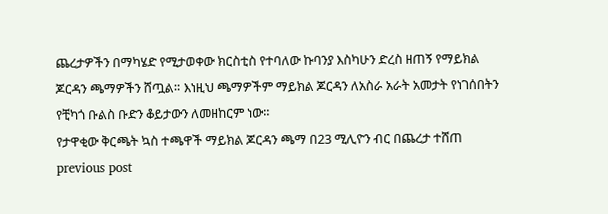ጨረታዎችን በማካሄድ የሚታወቀው ክርስቲስ የተባለው ኩባንያ እስካሁን ድረስ ዘጠኝ የማይክል ጆርዳን ጫማዎችን ሸጧል። እነዚህ ጫማዎችም ማይክል ጆርዳን ለአስራ አራት አመታት የነገሰበትን የቺካጎ ቡልስ ቡድን ቆይታውን ለመዘከርም ነው።
የታዋቂው ቅርጫት ኳስ ተጫዋች ማይክል ጆርዳን ጫማ በ23 ሚሊዮን ብር በጨረታ ተሸጠ
previous post